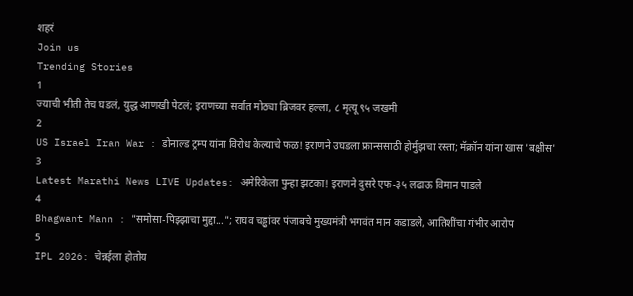शहरं
Join us
Trending Stories
1
ज्याची भीती तेच घडलं, युद्ध आणखी पेटलं; इराणच्या सर्वात मोठ्या ब्रिजवर हल्ला, ८ मृत्यू ९५ जखमी
2
US Israel Iran War : डोनाल्ड ट्रम्प यांना विरोध केल्याचे फळ! इराणने उघडला फ्रान्ससाठी होर्मुझचा रस्ता; मॅक्रॉन यांना खास 'बक्षीस'
3
Latest Marathi News LIVE Updates: अमेरिकेला पुन्हा झटका! इराणने दुसरे एफ-३५ लढाऊ विमान पाडले
4
Bhagwant Mann : "समोसा-पिझ्झाचा मुद्दा..."; राघव चड्ढांवर पंजाबचे मुख्यमंत्री भगवंत मान कडाडले, आतिशींचा गंभीर आरोप
5
IPL 2026: चेन्नईला होतोय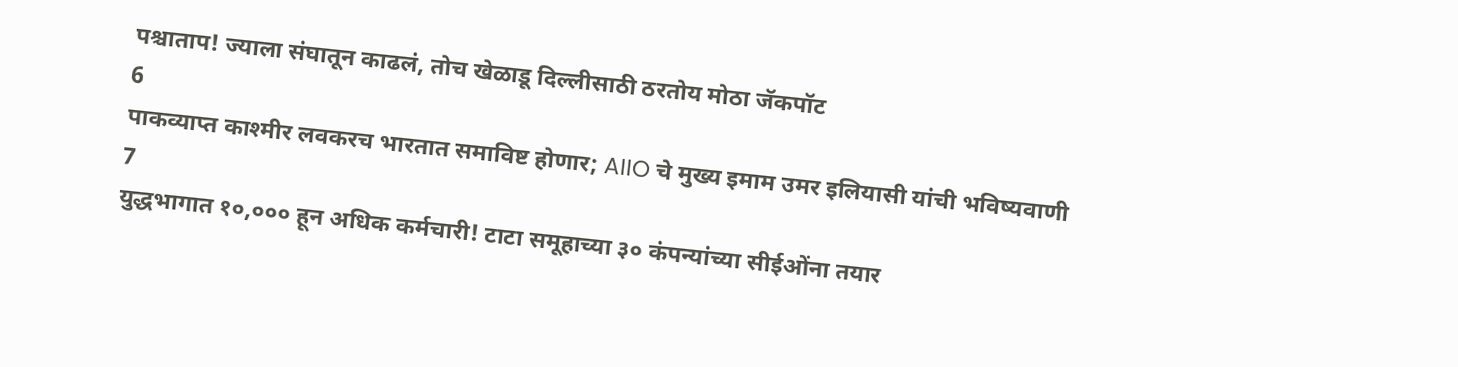पश्चाताप! ज्याला संघातून काढलं, तोच खेळाडू दिल्लीसाठी ठरतोय मोठा जॅकपॉट
6
पाकव्याप्त काश्मीर लवकरच भारतात समाविष्ट होणार; AIIO चे मुख्य इमाम उमर इलियासी यांची भविष्यवाणी
7
युद्धभागात १०,००० हून अधिक कर्मचारी! टाटा समूहाच्या ३० कंपन्यांच्या सीईओंना तयार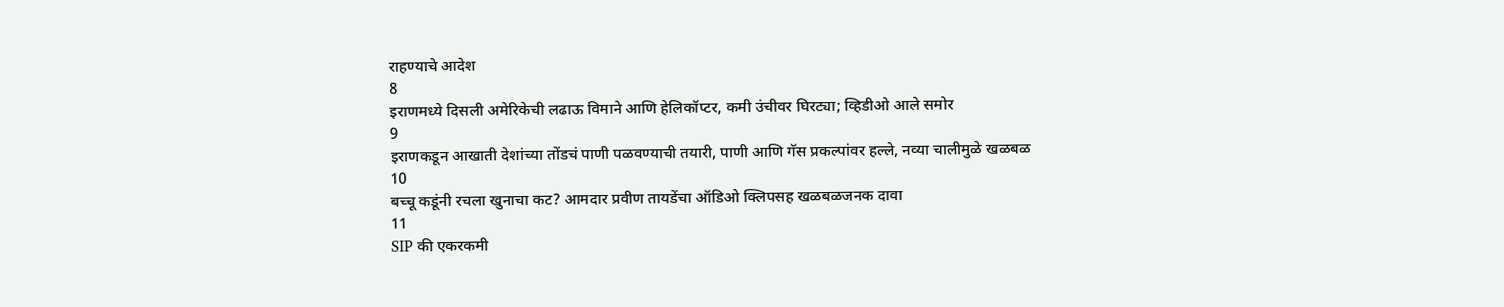राहण्याचे आदेश
8
इराणमध्ये दिसली अमेरिकेची लढाऊ विमाने आणि हेलिकॉप्टर, कमी उंचीवर घिरट्या; व्हिडीओ आले समोर
9
इराणकडून आखाती देशांच्या तोंडचं पाणी पळवण्याची तयारी, पाणी आणि गॅस प्रकल्पांवर हल्ले, नव्या चालीमुळे खळबळ
10
बच्चू कडूंनी रचला खुनाचा कट? आमदार प्रवीण तायडेंचा ऑडिओ क्लिपसह खळबळजनक दावा
11
SIP की एकरकमी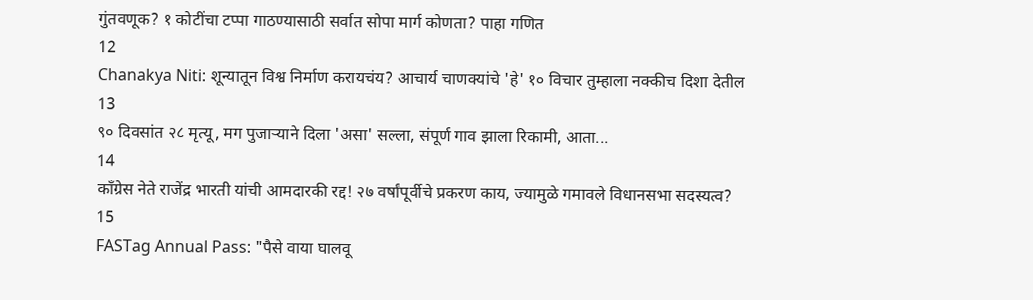गुंतवणूक? १ कोटींचा टप्पा गाठण्यासाठी सर्वात सोपा मार्ग कोणता? पाहा गणित
12
Chanakya Niti: शून्यातून विश्व निर्माण करायचंय? आचार्य चाणक्यांचे 'हे' १० विचार तुम्हाला नक्कीच दिशा देतील
13
९० दिवसांत २८ मृत्यू, मग पुजाऱ्याने दिला 'असा' सल्ला, संपूर्ण गाव झाला रिकामी, आता...
14
काँग्रेस नेते राजेंद्र भारती यांची आमदारकी रद्द! २७ वर्षांपूर्वीचे प्रकरण काय, ज्यामुळे गमावले विधानसभा सदस्यत्व?
15
FASTag Annual Pass: "पैसे वाया घालवू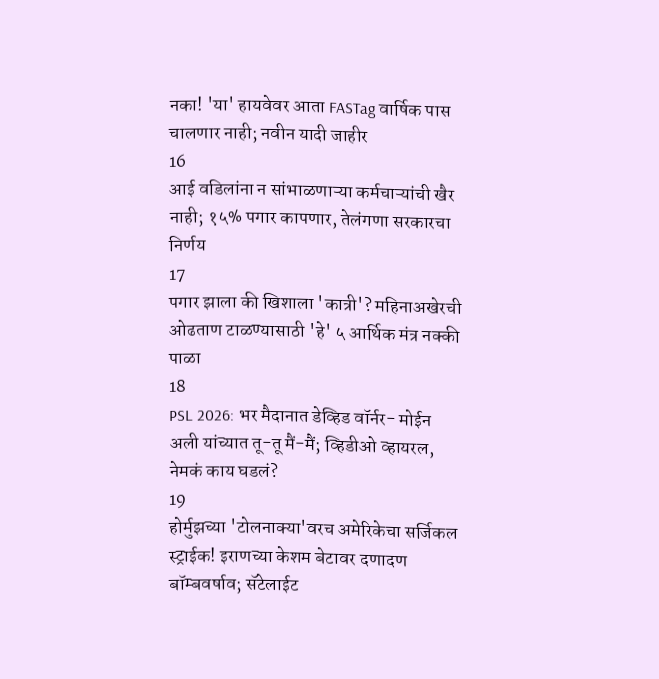नका! 'या' हायवेवर आता FASTag वार्षिक पास चालणार नाही; नवीन यादी जाहीर
16
आई वडिलांना न सांभाळणाऱ्या कर्मचाऱ्यांची खैर नाही; १५% पगार कापणार, तेलंगणा सरकारचा निर्णय
17
पगार झाला की खिशाला 'कात्री'? महिनाअखेरची ओढताण टाळण्यासाठी 'हे' ५ आर्थिक मंत्र नक्की पाळा
18
PSL 2026: भर मैदानात डेव्हिड वॉर्नर- मोईन अली यांच्यात तू-तू मैं-मैं; व्हिडीओ व्हायरल, नेमकं काय घडलं?
19
होर्मुझच्या 'टोलनाक्या'वरच अमेरिकेचा सर्जिकल स्ट्राईक! इराणच्या केशम बेटावर दणादण बॉम्बवर्षाव; सॅटेलाईट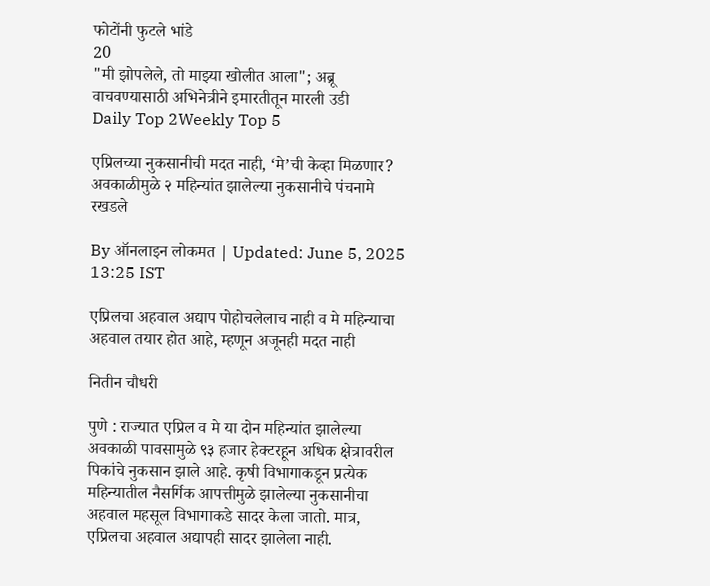फोटोंनी फुटले भांडे
20
"मी झोपलेले, तो माझ्या खोलीत आला"; अब्रू वाचवण्यासाठी अभिनेत्रीने इमारतीतून मारली उडी
Daily Top 2Weekly Top 5

एप्रिलच्या नुकसानीची मदत नाही, ‘मे’ची केव्हा मिळणार? अवकाळीमुळे २ महिन्यांत झालेल्या नुकसानीचे पंचनामे रखडले

By ऑनलाइन लोकमत | Updated: June 5, 2025 13:25 IST

एप्रिलचा अहवाल अद्याप पोहोचलेलाच नाही व मे महिन्याचा अहवाल तयार होत आहे, म्हणून अजूनही मदत नाही

नितीन चौधरी

पुणे : राज्यात एप्रिल व मे या दोन महिन्यांत झालेल्या अवकाळी पावसामुळे ९३ हजार हेक्टरहून अधिक क्षेत्रावरील पिकांचे नुकसान झाले आहे. कृषी विभागाकडून प्रत्येक महिन्यातील नैसर्गिक आपत्तीमुळे झालेल्या नुकसानीचा अहवाल महसूल विभागाकडे सादर केला जातो. मात्र, एप्रिलचा अहवाल अद्यापही सादर झालेला नाही.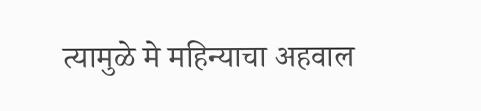त्यामुळे मे महिन्याचा अहवाल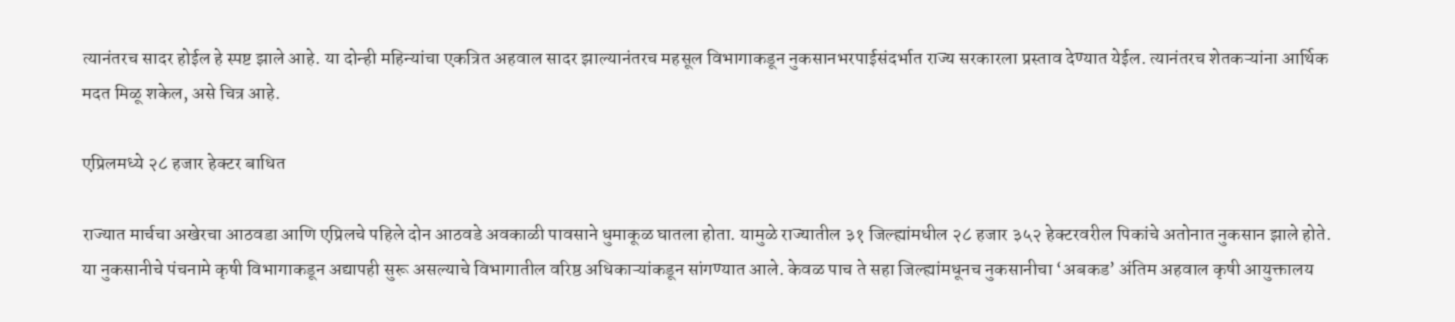त्यानंतरच सादर होईल हे स्पष्ट झाले आहे. या दोन्ही महिन्यांचा एकत्रित अहवाल सादर झाल्यानंतरच महसूल विभागाकडून नुकसानभरपाईसंदर्भात राज्य सरकारला प्रस्ताव देण्यात येईल. त्यानंतरच शेतकऱ्यांना आर्थिक मदत मिळू शकेल, असे चित्र आहे.

एप्रिलमध्ये २८ हजार हेक्टर बाधित

राज्यात मार्चचा अखेरचा आठवडा आणि एप्रिलचे पहिले दोन आठवडे अवकाळी पावसाने धुमाकूळ घातला होता. यामुळे राज्यातील ३१ जिल्ह्यांमधील २८ हजार ३५२ हेक्टरवरील पिकांचे अतोनात नुकसान झाले होते. या नुकसानीचे पंचनामे कृषी विभागाकडून अद्यापही सुरू असल्याचे विभागातील वरिष्ठ अधिकाऱ्यांकडून सांगण्यात आले. केवळ पाच ते सहा जिल्ह्यांमधूनच नुकसानीचा ‘अबकड’ अंतिम अहवाल कृषी आयुक्तालय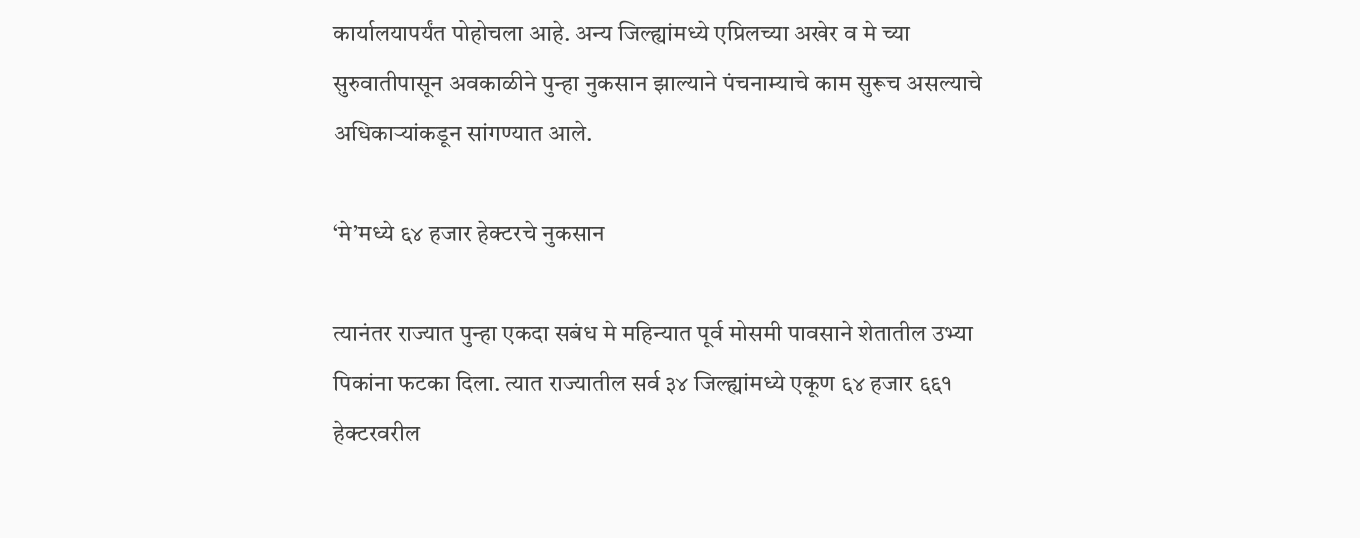कार्यालयापर्यंत पोहोचला आहे. अन्य जिल्ह्यांमध्ये एप्रिलच्या अखेर व मे च्या सुरुवातीपासून अवकाळीने पुन्हा नुकसान झाल्याने पंचनाम्याचे काम सुरूच असल्याचे अधिकाऱ्यांकडून सांगण्यात आले.

‘मे’मध्ये ६४ हजार हेक्टरचे नुकसान

त्यानंतर राज्यात पुन्हा एकदा सबंध मे महिन्यात पूर्व मोसमी पावसाने शेतातील उभ्या पिकांना फटका दिला. त्यात राज्यातील सर्व ३४ जिल्ह्यांमध्ये एकूण ६४ हजार ६६१ हेक्टरवरील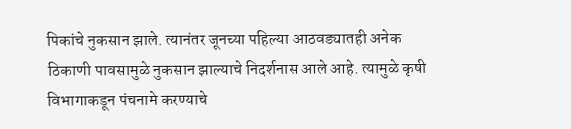पिकांचे नुकसान झाले. त्यानंतर जूनच्या पहिल्या आठवड्यातही अनेक ठिकाणी पावसामुळे नुकसान झाल्याचे निदर्शनास आले आहे. त्यामुळे कृषी विभागाकडून पंचनामे करण्याचे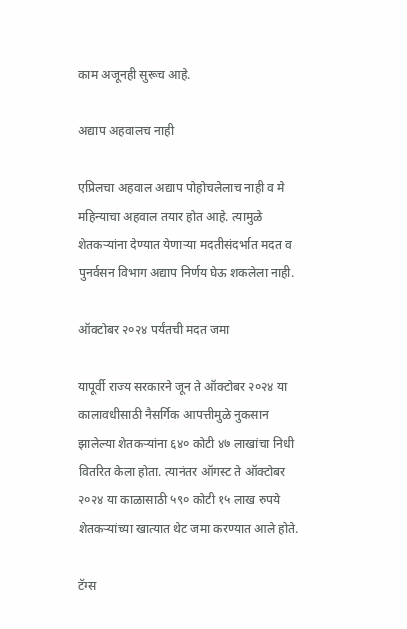काम अजूनही सुरूच आहे.

अद्याप अहवालच नाही

एप्रिलचा अहवाल अद्याप पोहोचलेलाच नाही व मे महिन्याचा अहवाल तयार होत आहे. त्यामुळे शेतकऱ्यांना देण्यात येणाऱ्या मदतीसंदर्भात मदत व पुनर्वसन विभाग अद्याप निर्णय घेऊ शकलेला नाही.

ऑक्टोबर २०२४ पर्यंतची मदत जमा

यापूर्वी राज्य सरकारने जून ते ऑक्टोबर २०२४ या कालावधीसाठी नैसर्गिक आपत्तीमुळे नुकसान झालेल्या शेतकऱ्यांना ६४० कोटी ४७ लाखांचा निधी वितरित केला होता. त्यानंतर ऑगस्ट ते ऑक्टोबर २०२४ या काळासाठी ५९० कोटी १५ लाख रुपये शेतकऱ्यांच्या खात्यात थेट जमा करण्यात आले होते.

टॅग्स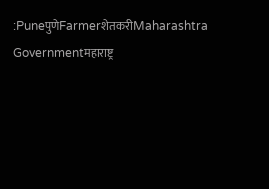:PuneपुणेFarmerशेतकरीMaharashtra Governmentमहाराष्ट्र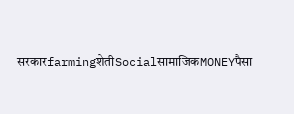सरकारfarmingशेतीSocialसामाजिकMONEYपैसा